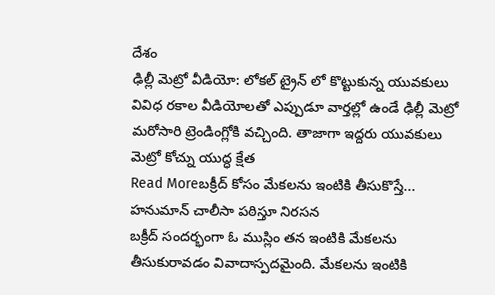దేశం
ఢిల్లీ మెట్రో వీడియో: లోకల్ ట్రైన్ లో కొట్టుకున్న యువకులు
వివిధ రకాల వీడియోలతో ఎప్పుడూ వార్తల్లో ఉండే ఢిల్లీ మెట్రో మరోసారి ట్రెండింగ్లోకి వచ్చింది. తాజాగా ఇద్దరు యువకులు మెట్రో కోచ్ను యుద్ధ క్షేత
Read Moreబక్రీద్ కోసం మేకలను ఇంటికి తీసుకొస్తే... హనుమాన్ చాలీసా పఠిస్తూ నిరసన
బక్రీద్ సందర్భంగా ఓ ముస్లిం తన ఇంటికి మేకలను తీసుకురావడం వివాదాస్పదమైంది. మేకలను ఇంటికి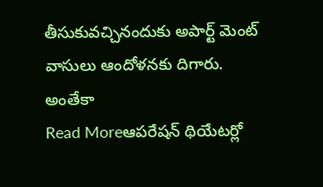తీసుకువచ్చినందుకు అపార్ట్ మెంట్ వాసులు ఆందోళనకు దిగారు. అంతేకా
Read Moreఆపరేషన్ థియేటర్లో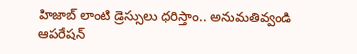హిజాబ్ లాంటి డ్రెస్సులు ధరిస్తాం.. అనుమతివ్వండి
ఆపరేషన్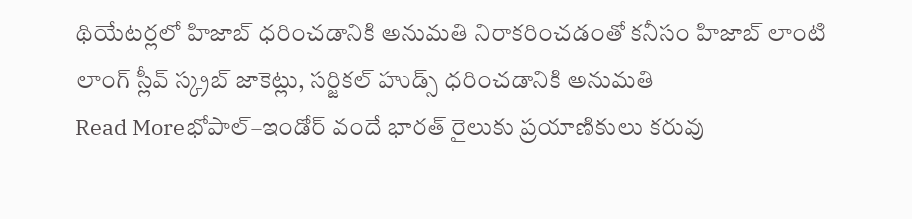థియేటర్లలో హిజాబ్ ధరించడానికి అనుమతి నిరాకరించడంతో కనీసం హిజాబ్ లాంటి లాంగ్ స్లీవ్ స్క్రబ్ జాకెట్లు, సర్జికల్ హుడ్స్ ధరించడానికి అనుమతి
Read Moreభోపాల్–ఇండోర్ వందే భారత్ రైలుకు ప్రయాణికులు కరువు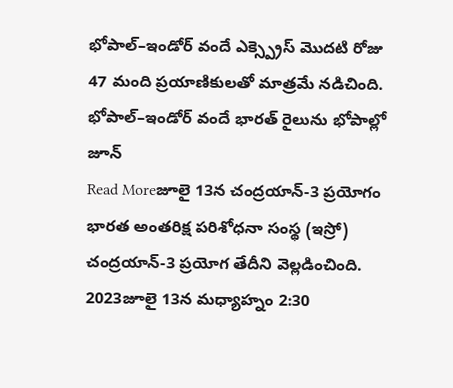భోపాల్–ఇండోర్ వందే ఎక్స్ప్రెస్ మొదటి రోజు 47 మంది ప్రయాణికులతో మాత్రమే నడిచింది. భోపాల్–ఇండోర్ వందే భారత్ రైలును భోపాల్లో జూన్
Read Moreజూలై 13న చంద్రయాన్-3 ప్రయోగం
భారత అంతరిక్ష పరిశోధనా సంస్థ (ఇస్రో) చంద్రయాన్-3 ప్రయోగ తేదీని వెల్లడించింది. 2023జూలై 13న మధ్యాహ్నం 2:30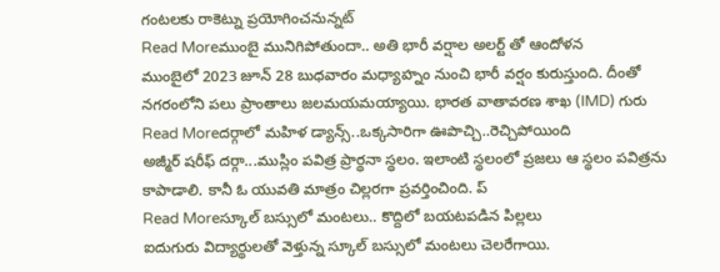గంటలకు రాకెట్ను ప్రయోగించనున్నట్
Read Moreముంబై మునిగిపోతుందా.. అతి భారీ వర్షాల అలర్ట్ తో ఆందోళన
ముంబైలో 2023 జూన్ 28 బుధవారం మధ్యాహ్నం నుంచి భారీ వర్షం కురుస్తుంది. దీంతో నగరంలోని పలు ప్రాంతాలు జలమయమయ్యాయి. భారత వాతావరణ శాఖ (IMD) గురు
Read Moreదర్గాలో మహిళ డ్యాన్స్..ఒక్కసారిగా ఊపొచ్చి..రెచ్చిపోయింది
అజ్మీర్ షరీఫ్ దర్గా...ముస్లిం పవిత్ర ప్రార్థనా స్థలం. ఇలాంటి స్థలంలో ప్రజలు ఆ స్థలం పవిత్రను కాపాడాలి. కానీ ఓ యువతి మాత్రం చిల్లరగా ప్రవర్తించింది. ప్
Read Moreస్కూల్ బస్సులో మంటలు.. కొద్దిలో బయటపడిన పిల్లలు
ఐదుగురు విద్యార్థులతో వెళ్తున్న స్కూల్ బస్సులో మంటలు చెలరేగాయి.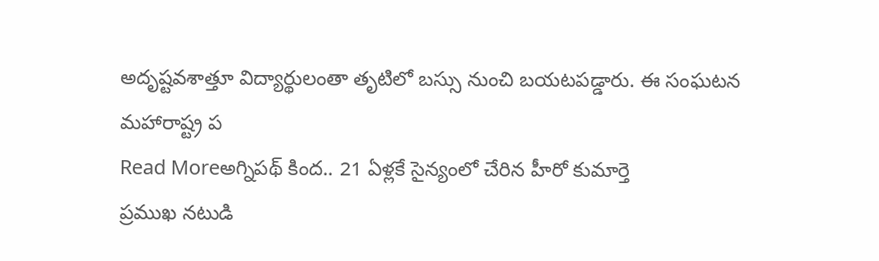అదృష్టవశాత్తూ విద్యార్థులంతా తృటిలో బస్సు నుంచి బయటపడ్డారు. ఈ సంఘటన మహారాష్ట్ర ప
Read Moreఅగ్నిపథ్ కింద.. 21 ఏళ్లకే సైన్యంలో చేరిన హీరో కుమార్తె
ప్రముఖ నటుడి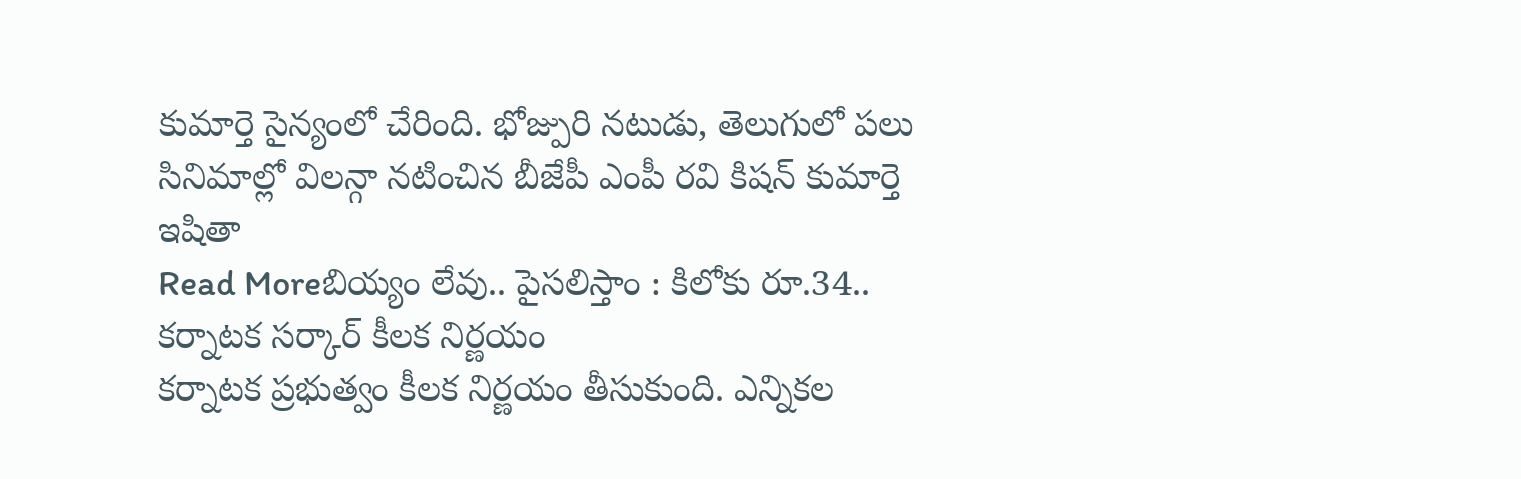కుమార్తె సైన్యంలో చేరింది. భోజ్పురి నటుడు, తెలుగులో పలు సినిమాల్లో విలన్గా నటించిన బీజేపీ ఎంపీ రవి కిషన్ కుమార్తె ఇషితా
Read Moreబియ్యం లేవు.. పైసలిస్తాం : కిలోకు రూ.34.. కర్నాటక సర్కార్ కీలక నిర్ణయం
కర్నాటక ప్రభుత్వం కీలక నిర్ణయం తీసుకుంది. ఎన్నికల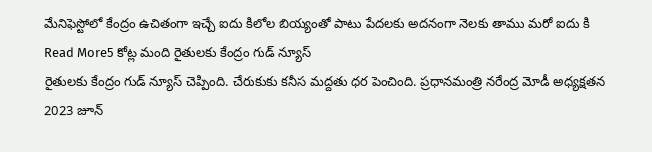మేనిఫెస్టోలో కేంద్రం ఉచితంగా ఇచ్చే ఐదు కిలోల బియ్యంతో పాటు పేదలకు అదనంగా నెలకు తాము మరో ఐదు కి
Read More5 కోట్ల మంది రైతులకు కేంద్రం గుడ్ న్యూస్
రైతులకు కేంద్రం గుడ్ న్యూస్ చెప్పింది. చేరుకుకు కనీస మద్దతు ధర పెంచింది. ప్రధానమంత్రి నరేంద్ర మోడీ అధ్యక్షతన 2023 జూన్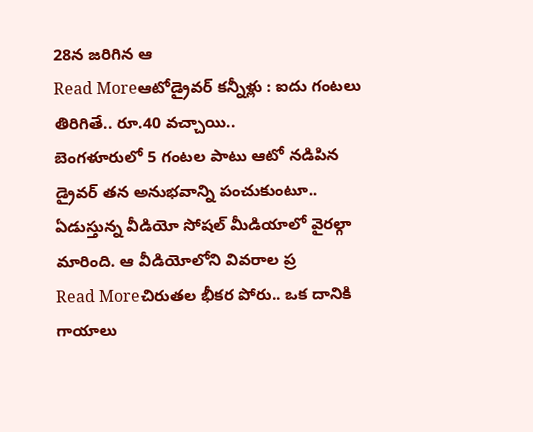28న జరిగిన ఆ
Read Moreఆటోడ్రైవర్ కన్నీళ్లు : ఐదు గంటలు తిరిగితే.. రూ.40 వచ్చాయి..
బెంగళూరులో 5 గంటల పాటు ఆటో నడిపిన డ్రైవర్ తన అనుభవాన్ని పంచుకుంటూ.. ఏడుస్తున్న వీడియో సోషల్ మీడియాలో వైరల్గా మారింది. ఆ వీడియోలోని వివరాల ప్ర
Read Moreచిరుతల భీకర పోరు.. ఒక దానికి గాయాలు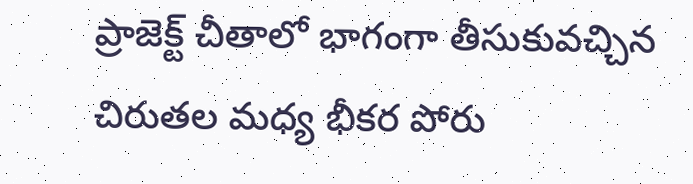ప్రాజెక్ట్ చీతాలో భాగంగా తీసుకువచ్చిన చిరుతల మధ్య భీకర పోరు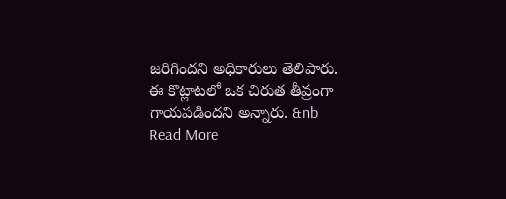జరిగిందని అధికారులు తెలిపారు. ఈ కొట్లాటలో ఒక చిరుత తీవ్రంగా గాయపడిందని అన్నారు. &nb
Read More